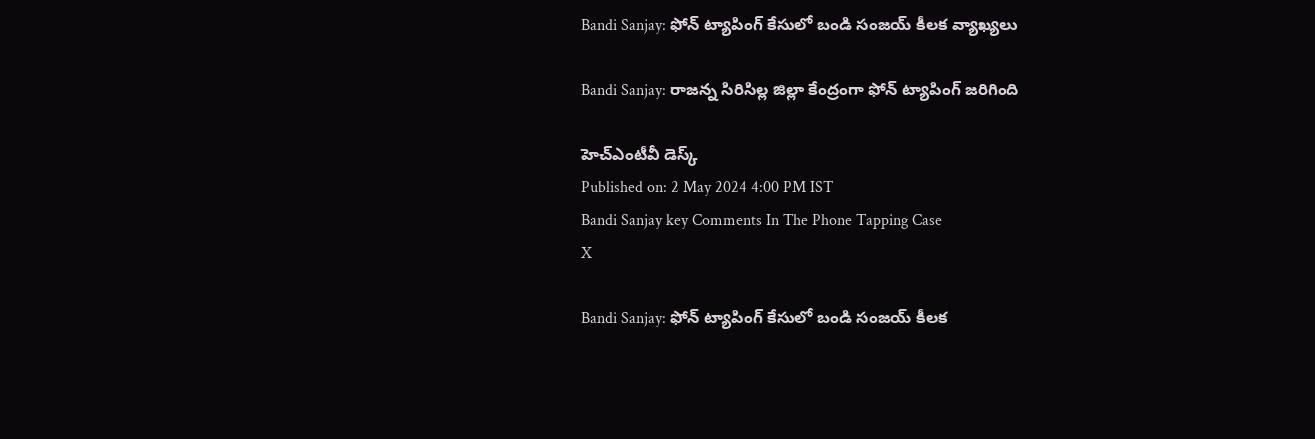Bandi Sanjay: ఫోన్ ట్యాపింగ్ కేసులో బండి సంజయ్ కీలక వ్యాఖ్యలు

Bandi Sanjay: రాజన్న సిరిసిల్ల జిల్లా కేంద్రంగా ఫోన్ ట్యాపింగ్ జరిగింది

హెచ్ఎంటీవీ డెస్క్
Published on: 2 May 2024 4:00 PM IST
Bandi Sanjay key Comments In The Phone Tapping Case
X

Bandi Sanjay: ఫోన్ ట్యాపింగ్ కేసులో బండి సంజయ్ కీలక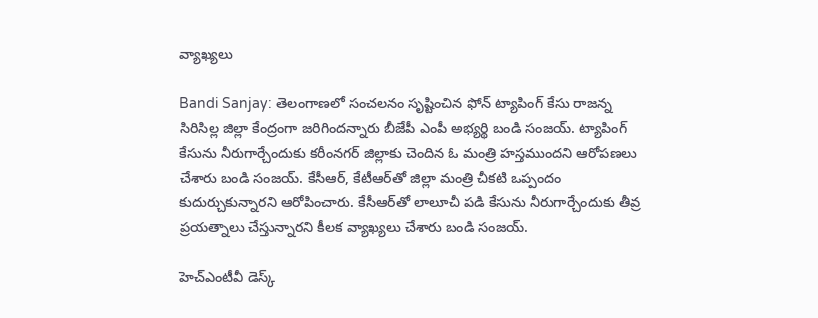వ్యాఖ్యలు

Bandi Sanjay: తెలంగాణలో సంచలనం సృష్టించిన ఫోన్ ట్యాపింగ్ కేసు రాజన్న సిరిసిల్ల జిల్లా కేంద్రంగా జరిగిందన్నారు బీజేపీ ఎంపీ అభ్యర్థి బండి సంజయ్. ట్యాపింగ్ కేసును నీరుగార్చేందుకు కరీంనగర్ జిల్లాకు చెందిన ఓ మంత్రి హస్తముందని ఆరోపణలు చేశారు బండి సంజయ్. కేసీఆర్‌, కేటీఆర్‌తో జిల్లా మంత్రి చీకటి ఒప్పందం కుదుర్చుకున్నారని ఆరోపించారు. కేసీఆర్‌తో లాలూచీ పడి కేసును నీరుగార్చేందుకు తీవ్ర ప్రయత్నాలు చేస్తున్నారని కీలక వ్యాఖ్యలు చేశారు బండి సంజయ్.

హెచ్ఎంటీవీ డెస్క్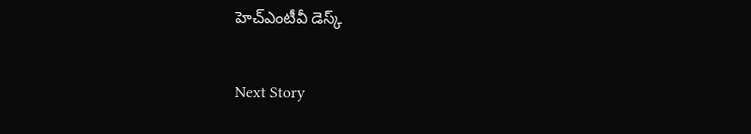హెచ్ఎంటీవీ డెస్క్

Next Story